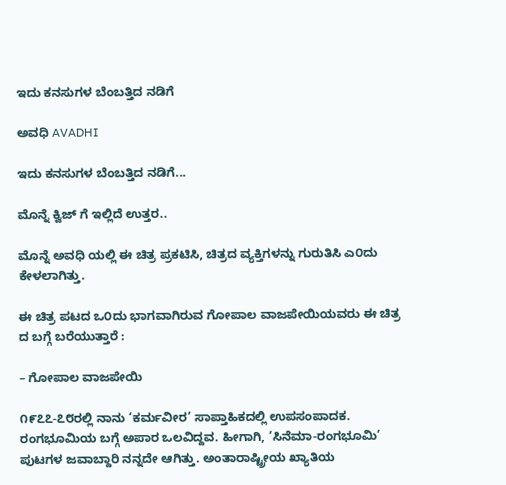ಇದು ಕನಸುಗಳ ಬೆಂಬತ್ತಿದ ನಡಿಗೆ‍

ಅವಧಿ AVADHI

ಇದು ಕನಸುಗಳ ಬೆಂಬತ್ತಿದ ನಡಿಗೆ...

ಮೊನ್ನೆ ಕ್ವಿಜ್ ಗೆ ಇಲ್ಲಿದೆ ಉತ್ತರ..

ಮೊನ್ನೆ ಅವಧಿ ಯಲ್ಲಿ ಈ ಚಿತ್ರ ಪ್ರಕಟಿಸಿ, ಚಿತ್ರದ ವ್ಯಕ್ತಿಗಳನ್ನು ಗುರುತಿಸಿ ಎ೦ದು ಕೇಳಲಾಗಿತ್ತು.

ಈ ಚಿತ್ರ ಪಟದ ಒ೦ದು ಭಾಗವಾಗಿರುವ ಗೋಪಾಲ ವಾಜಪೇಯಿಯವರು ಈ ಚಿತ್ರ ದ ಬಗ್ಗೆ ಬರೆಯುತ್ತಾರೆ :

– ಗೋಪಾಲ ವಾಜಪೇಯಿ

೧೯೭೭-೭೮ರಲ್ಲಿ ನಾನು ‘ಕರ್ಮವೀರ’ ಸಾಪ್ತಾಹಿಕದಲ್ಲಿ ಉಪಸಂಪಾದಕ. ರಂಗಭೂಮಿಯ ಬಗ್ಗೆ ಅಪಾರ ಒಲವಿದ್ದವ. ಹೀಗಾಗಿ, ‘ಸಿನೆಮಾ-ರಂಗಭೂಮಿ’ ಪುಟಗಳ ಜವಾಬ್ದಾರಿ ನನ್ನದೇ ಆಗಿತ್ತು. ಅಂತಾರಾಷ್ಟ್ರೀಯ ಖ್ಯಾತಿಯ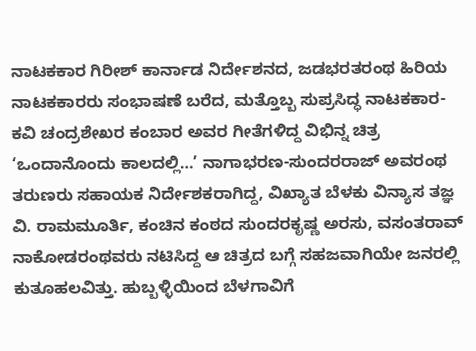ನಾಟಕಕಾರ ಗಿರೀಶ್ ಕಾರ್ನಾಡ ನಿರ್ದೇಶನದ, ಜಡಭರತರಂಥ ಹಿರಿಯ ನಾಟಕಕಾರರು ಸಂಭಾಷಣೆ ಬರೆದ, ಮತ್ತೊಬ್ಬ ಸುಪ್ರಸಿದ್ಧ ನಾಟಕಕಾರ-ಕವಿ ಚಂದ್ರಶೇಖರ ಕಂಬಾರ ಅವರ ಗೀತೆಗಳಿದ್ದ ವಿಭಿನ್ನ ಚಿತ್ರ ‘ಒಂದಾನೊಂದು ಕಾಲದಲ್ಲಿ…’ ನಾಗಾಭರಣ-ಸುಂದರರಾಜ್ ಅವರಂಥ ತರುಣರು ಸಹಾಯಕ ನಿರ್ದೇಶಕರಾಗಿದ್ದ, ವಿಖ್ಯಾತ ಬೆಳಕು ವಿನ್ಯಾಸ ತಜ್ಞ ವಿ. ರಾಮಮೂರ್ತಿ, ಕಂಚಿನ ಕಂಠದ ಸುಂದರಕೃಷ್ಣ ಅರಸು, ವಸಂತರಾವ್ ನಾಕೋಡರಂಥವರು ನಟಿಸಿದ್ದ ಆ ಚಿತ್ರದ ಬಗ್ಗೆ ಸಹಜವಾಗಿಯೇ ಜನರಲ್ಲಿ ಕುತೂಹಲವಿತ್ತು. ಹುಬ್ಬಳ್ಳಿಯಿಂದ ಬೆಳಗಾವಿಗೆ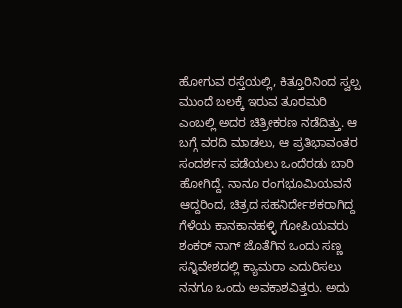ಹೋಗುವ ರಸ್ತೆಯಲ್ಲಿ, ಕಿತ್ತೂರಿನಿಂದ ಸ್ವಲ್ಪ ಮುಂದೆ ಬಲಕ್ಕೆ ಇರುವ ತೂರಮರಿ ಎಂಬಲ್ಲಿ ಅದರ ಚಿತ್ರೀಕರಣ ನಡೆದಿತ್ತು. ಆ ಬಗ್ಗೆ ವರದಿ ಮಾಡಲು, ಆ ಪ್ರತಿಭಾವಂತರ ಸಂದರ್ಶನ ಪಡೆಯಲು ಒಂದೆರಡು ಬಾರಿ ಹೋಗಿದ್ದೆ. ನಾನೂ ರಂಗಭೂಮಿಯವನೆ ಆದ್ದರಿಂದ, ಚಿತ್ರದ ಸಹನಿರ್ದೇಶಕರಾಗಿದ್ದ ಗೆಳೆಯ ಕಾನಕಾನಹಳ್ಳಿ ಗೋಪಿಯವರು ಶಂಕರ್ ನಾಗ್ ಜೊತೆಗಿನ ಒಂದು ಸಣ್ಣ ಸನ್ನಿವೇಶದಲ್ಲಿ ಕ್ಯಾಮರಾ ಎದುರಿಸಲು ನನಗೂ ಒಂದು ಅವಕಾಶವಿತ್ತರು. ಅದು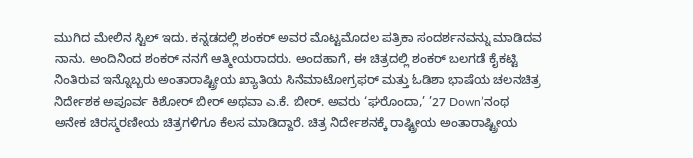ಮುಗಿದ ಮೇಲಿನ ಸ್ಟಿಲ್ ಇದು. ಕನ್ನಡದಲ್ಲಿ ಶಂಕರ್ ಅವರ ಮೊಟ್ಟಮೊದಲ ಪತ್ರಿಕಾ ಸಂದರ್ಶನವನ್ನು ಮಾಡಿದವ ನಾನು. ಅಂದಿನಿಂದ ಶಂಕರ್ ನನಗೆ ಆತ್ಮೀಯರಾದರು. ಅಂದಹಾಗೆ, ಈ ಚಿತ್ರದಲ್ಲಿ ಶಂಕರ್ ಬಲಗಡೆ ಕೈಕಟ್ಟಿ ನಿಂತಿರುವ ಇನ್ನೊಬ್ಬರು ಅಂತಾರಾಷ್ಟ್ರೀಯ ಖ್ಯಾತಿಯ ಸಿನೆಮಾಟೋಗ್ರಫರ್ ಮತ್ತು ಓಡಿಶಾ ಭಾಷೆಯ ಚಲನಚಿತ್ರ ನಿರ್ದೇಶಕ ಅಪೂರ್ವ ಕಿಶೋರ್ ಬೀರ್ ಅಥವಾ ಎ.ಕೆ. ಬೀರ್. ಅವರು ‘ಘರೊಂದಾ,’ ’27 Down’ನಂಥ ಅನೇಕ ಚಿರಸ್ಮರಣೀಯ ಚಿತ್ರಗಳಿಗೂ ಕೆಲಸ ಮಾಡಿದ್ದಾರೆ. ಚಿತ್ರ ನಿರ್ದೇಶನಕ್ಕೆ ರಾಷ್ಟ್ರೀಯ ಅಂತಾರಾಷ್ಟ್ರೀಯ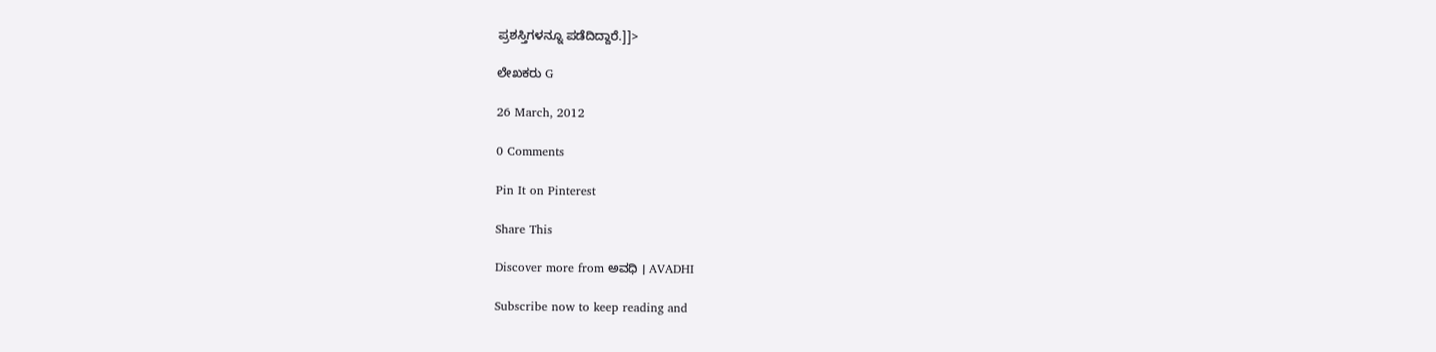ಪ್ರಶಸ್ತಿಗಳನ್ನೂ ಪಡೆದಿದ್ದಾರೆ.]]>

ಲೇಖಕರು G

26 March, 2012

0 Comments

Pin It on Pinterest

Share This

Discover more from ಅವಧಿ । AVADHI

Subscribe now to keep reading and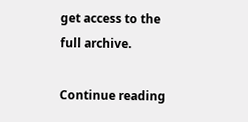get access to the full archive.

Continue reading